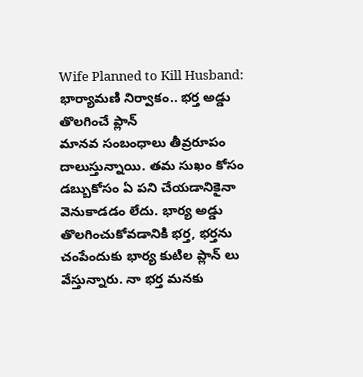Wife Planned to Kill Husband: భార్యామణి నిర్వాకం.. భర్త అడ్డు తొలగించే ప్లాన్
మానవ సంబంధాలు తీవ్రరూపం దాలుస్తున్నాయి. తమ సుఖం కోసం డబ్బుకోసం ఏ పని చేయడానికైనా వెనుకాడడం లేదు. భార్య అడ్డు తొలగించుకోవడానికి భర్త, భర్తను చంపేందుకు భార్య కుటిల ప్లాన్ లు వేస్తున్నారు. నా భర్త మనకు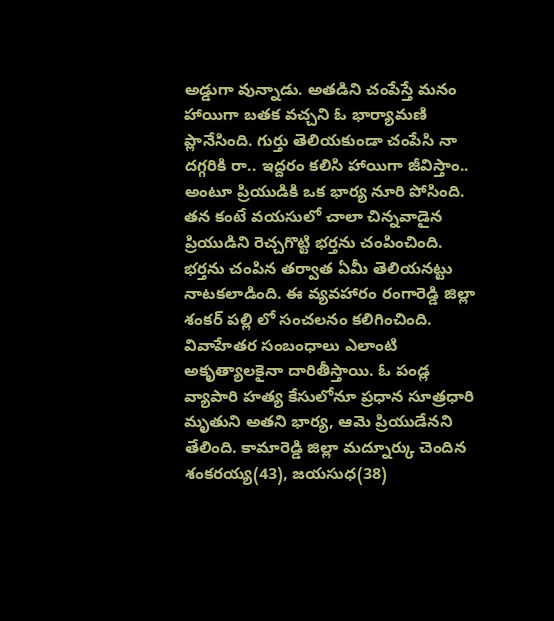అడ్డుగా వున్నాడు. అతడిని చంపేస్తే మనం హాయిగా బతక వచ్చని ఓ భార్యామణి ప్లానేసింది. గుర్తు తెలియకుండా చంపేసి నా దగ్గరికి రా.. ఇద్దరం కలిసి హాయిగా జీవిస్తాం.. అంటూ ప్రియుడికి ఒక భార్య నూరి పోసింది. తన కంటే వయసులో చాలా చిన్నవాడైన ప్రియుడిని రెచ్చగొట్టి భర్తను చంపించింది. భర్తను చంపిన తర్వాత ఏమీ తెలియనట్టు నాటకలాడింది. ఈ వ్యవహారం రంగారెడ్డి జిల్లా శంకర్ పల్లి లో సంచలనం కలిగించింది.
వివాహేతర సంబంధాలు ఎలాంటి అకృత్యాలకైనా దారితీస్తాయి. ఓ పండ్ల వ్యాపారి హత్య కేసులోనూ ప్రధాన సూత్రధారి మృతుని అతని భార్య, ఆమె ప్రియుడేనని తేలింది. కామారెడ్డి జిల్లా మద్నూర్కు చెందిన శంకరయ్య(43), జయసుధ(38)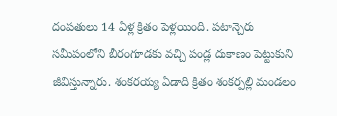దంపతులు 14 ఏళ్ల క్రితం పెళ్లయింది. పటాన్చెరు సమీపంలోని బీరంగూడకు వచ్చి పండ్ల దుకాణం పెట్టుకుని జీవిస్తున్నారు. శంకరయ్య ఏడాది క్రితం శంకర్పల్లి మండలం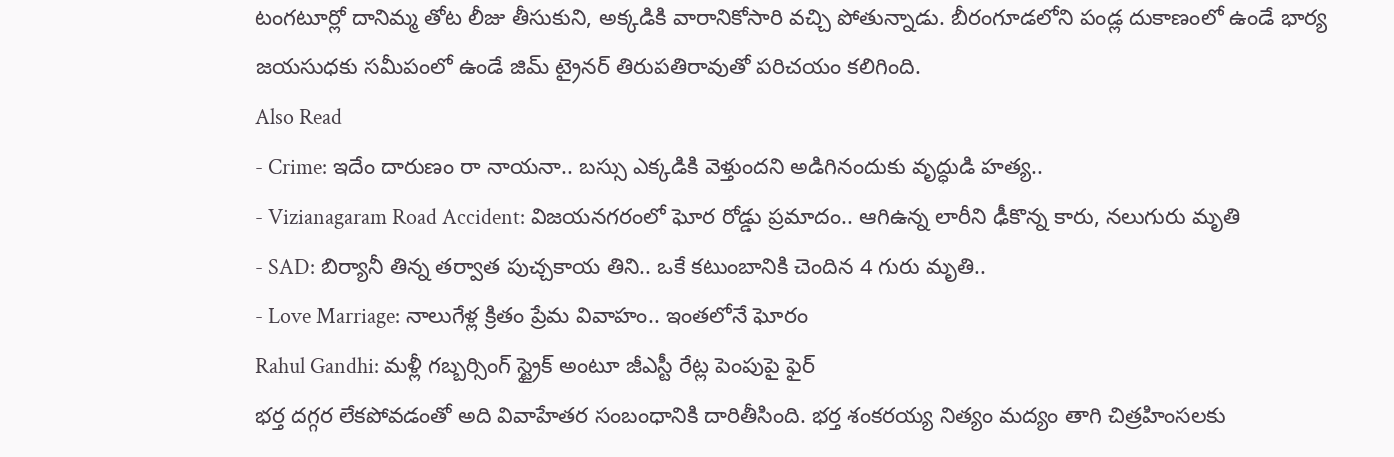టంగటూర్లో దానిమ్మ తోట లీజు తీసుకుని, అక్కడికి వారానికోసారి వచ్చి పోతున్నాడు. బీరంగూడలోని పండ్ల దుకాణంలో ఉండే భార్య జయసుధకు సమీపంలో ఉండే జిమ్ ట్రైనర్ తిరుపతిరావుతో పరిచయం కలిగింది.
Also Read
- Crime: ఇదేం దారుణం రా నాయనా.. బస్సు ఎక్కడికి వెళ్తుందని అడిగినందుకు వృద్ధుడి హత్య..
- Vizianagaram Road Accident: విజయనగరంలో ఘోర రోడ్డు ప్రమాదం.. ఆగిఉన్న లారీని ఢీకొన్న కారు, నలుగురు మృతి
- SAD: బిర్యానీ తిన్న తర్వాత పుచ్చకాయ తిని.. ఒకే కటుంబానికి చెందిన 4 గురు మృతి..
- Love Marriage: నాలుగేళ్ల క్రితం ప్రేమ వివాహం.. ఇంతలోనే ఘోరం
Rahul Gandhi: మళ్లీ గబ్బర్సింగ్ స్ట్రైక్ అంటూ జీఎస్టీ రేట్ల పెంపుపై ఫైర్
భర్త దగ్గర లేకపోవడంతో అది వివాహేతర సంబంధానికి దారితీసింది. భర్త శంకరయ్య నిత్యం మద్యం తాగి చిత్రహింసలకు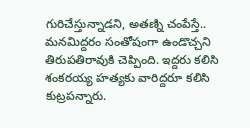గురిచేస్తున్నాడని, అతణ్ని చంపేస్తే.. మనమిద్దరం సంతోషంగా ఉండొచ్చని తిరుపతిరావుకి చెప్పింది. ఇద్దరు కలిసి శంకరయ్య హత్యకు వారిద్దరూ కలిసి కుట్రపన్నారు.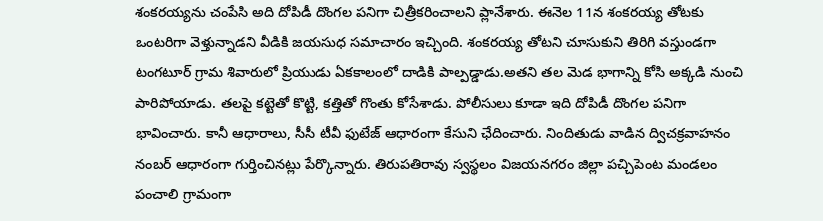శంకరయ్యను చంపేసి అది దోపిడీ దొంగల పనిగా చిత్రీకరించాలని ప్లానేశారు. ఈనెల 11న శంకరయ్య తోటకు ఒంటరిగా వెళ్తున్నాడని వీడికి జయసుధ సమాచారం ఇచ్చింది. శంకరయ్య తోటని చూసుకుని తిరిగి వస్తుండగా టంగటూర్ గ్రామ శివారులో ప్రియుడు ఏకకాలంలో దాడికి పాల్పడ్డాడు.అతని తల మెడ భాగాన్ని కోసి అక్కడి నుంచి పారిపోయాడు. తలపై కట్టెతో కొట్టి, కత్తితో గొంతు కోసేశాడు. పోలీసులు కూడా ఇది దోపిడీ దొంగల పనిగా భావించారు. కానీ ఆధారాలు, సీసీ టీవీ ఫుటేజ్ ఆధారంగా కేసుని ఛేదించారు. నిందితుడు వాడిన ద్విచక్రవాహనం నంబర్ ఆధారంగా గుర్తించినట్లు పేర్కొన్నారు. తిరుపతిరావు స్వస్థలం విజయనగరం జిల్లా పచ్చిపెంట మండలం పంచాలి గ్రామంగా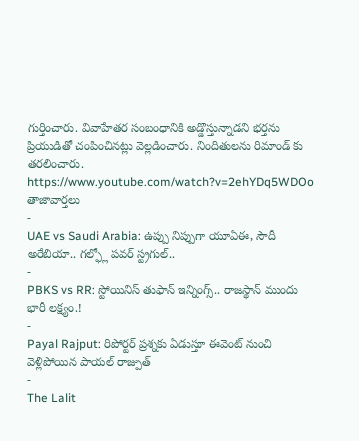గుర్తించారు. వివాహేతర సంబంధానికి అడ్డొస్తున్నాడని భర్తను ప్రియుడితో చంపించినట్లు వెల్లడించారు. నిందితులను రిమాండ్ కు తరలించారు.
https://www.youtube.com/watch?v=2ehYDq5WDOo
తాజావార్తలు
-
UAE vs Saudi Arabia: ఉప్పు నిప్పుగా యూఏఈ, సౌదీ అరేబియా.. గల్ఫ్లో పవర్ స్ట్రగుల్..
-
PBKS vs RR: స్టోయినిస్ తుఫాన్ ఇన్నింగ్స్.. రాజస్థాన్ ముందు భారీ లక్ష్యం.!
-
Payal Rajput: రిపోర్టర్ ప్రశ్నకు ఏడుస్తూ ఈవెంట్ నుంచి వెళ్లిపోయిన పాయల్ రాజ్పుత్
-
The Lalit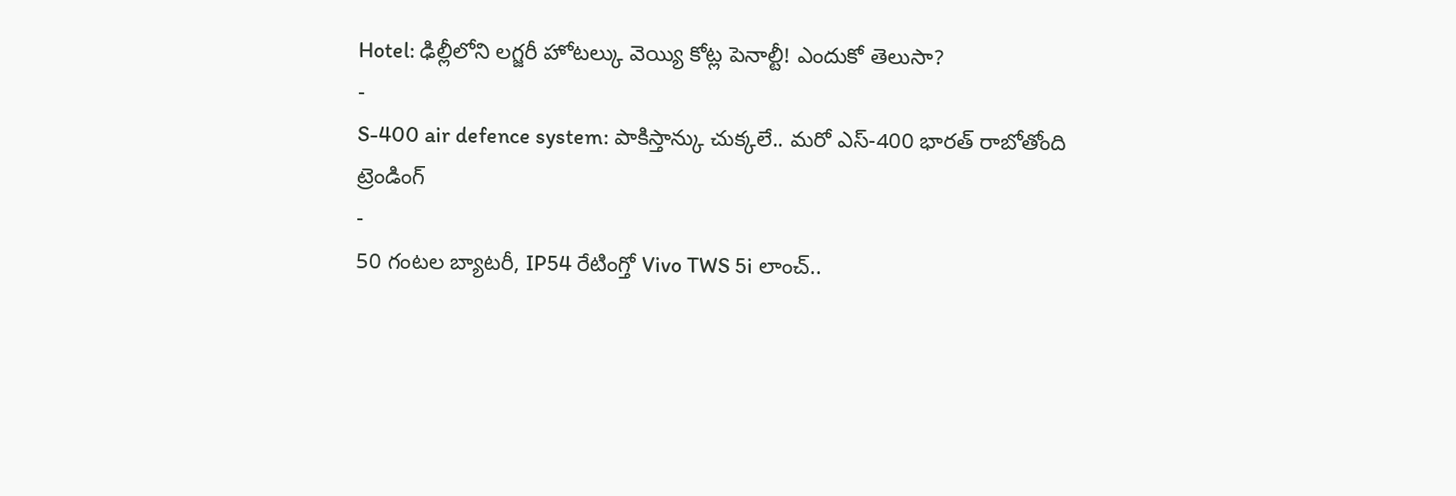Hotel: ఢిల్లీలోని లగ్జరీ హోటల్కు వెయ్యి కోట్ల పెనాల్టీ! ఎందుకో తెలుసా?
-
S-400 air defence system: పాకిస్తాన్కు చుక్కలే.. మరో ఎస్-400 భారత్ రాబోతోంది
ట్రెండింగ్
-
50 గంటల బ్యాటరీ, IP54 రేటింగ్తో Vivo TWS 5i లాంచ్..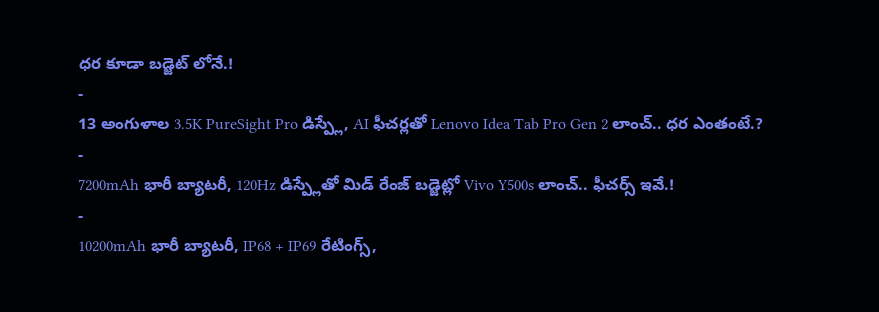ధర కూడా బడ్జెట్ లోనే.!
-
13 అంగుళాల 3.5K PureSight Pro డిస్ప్లే, AI ఫీచర్లతో Lenovo Idea Tab Pro Gen 2 లాంచ్.. ధర ఎంతంటే.?
-
7200mAh భారీ బ్యాటరీ, 120Hz డిస్ప్లేతో మిడ్ రేంజ్ బడ్జెట్లో Vivo Y500s లాంచ్.. ఫీచర్స్ ఇవే.!
-
10200mAh భారీ బ్యాటరీ, IP68 + IP69 రేటింగ్స్,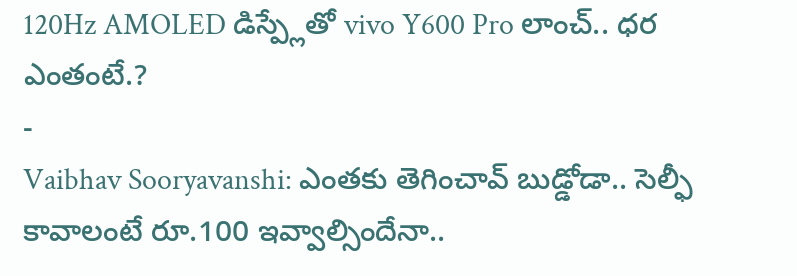120Hz AMOLED డిస్ప్లేతో vivo Y600 Pro లాంచ్.. ధర ఎంతంటే.?
-
Vaibhav Sooryavanshi: ఎంతకు తెగించావ్ బుడ్డోడా.. సెల్ఫీ కావాలంటే రూ.100 ఇవ్వాల్సిందేనా..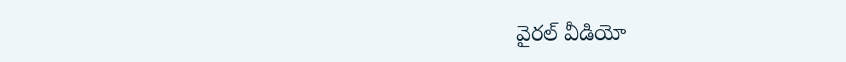వైరల్ వీడియో